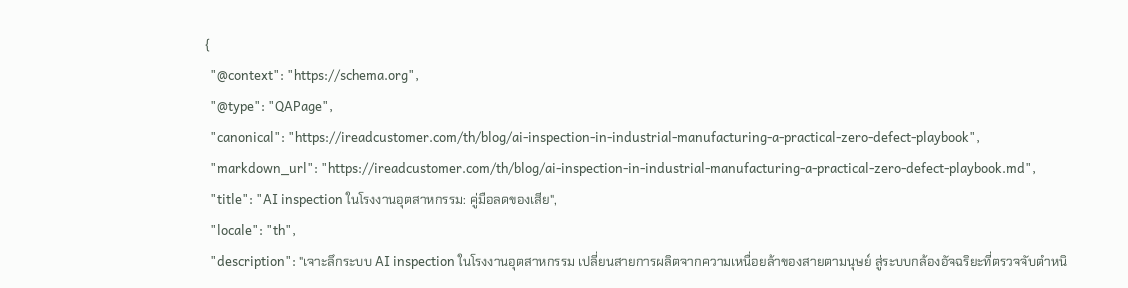{
  "@context": "https://schema.org",
  "@type": "QAPage",
  "canonical": "https://ireadcustomer.com/th/blog/ai-inspection-in-industrial-manufacturing-a-practical-zero-defect-playbook",
  "markdown_url": "https://ireadcustomer.com/th/blog/ai-inspection-in-industrial-manufacturing-a-practical-zero-defect-playbook.md",
  "title": "AI inspection ในโรงงานอุตสาหกรรม: คู่มือลดของเสีย",
  "locale": "th",
  "description": "เจาะลึกระบบ AI inspection ในโรงงานอุตสาหกรรม เปลี่ยนสายการผลิตจากความเหนื่อยล้าของสายตามนุษย์ สู่ระบบกล้องอัจฉริยะที่ตรวจจับตำหนิ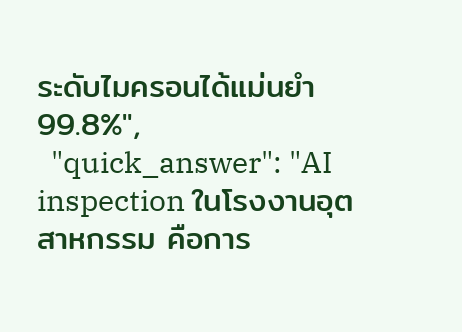ระดับไมครอนได้แม่นยำ 99.8%",
  "quick_answer": "AI inspection ในโรงงานอุตสาหกรรม คือการ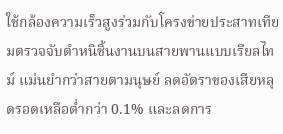ใช้กล้องความเร็วสูงร่วมกับโครงข่ายประสาทเทียมตรวจจับตำหนิชิ้นงานบนสายพานแบบเรียลไทม์ แม่นยำกว่าสายตามนุษย์ ลดอัตราของเสียหลุดรอดเหลือต่ำกว่า 0.1% และลดการ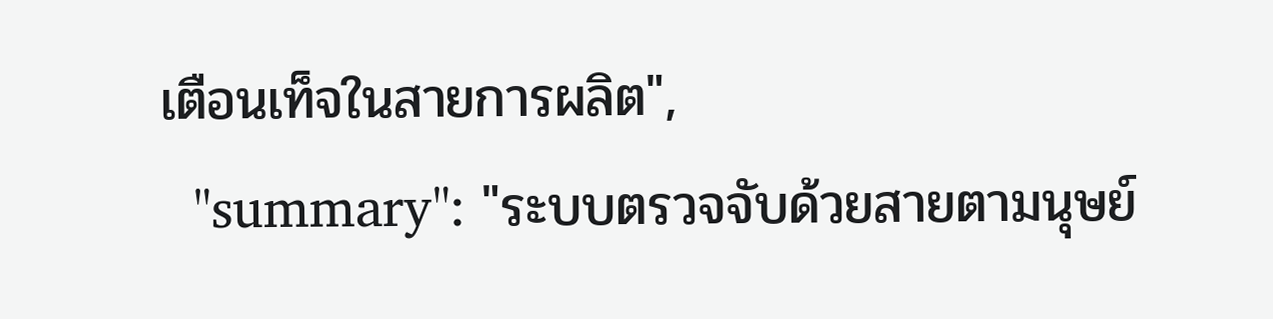เตือนเท็จในสายการผลิต",
  "summary": "ระบบตรวจจับด้วยสายตามนุษย์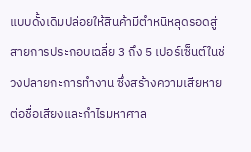แบบดั้งเดิมปล่อยให้สินค้ามีตำหนิหลุดรอดสู่สายการประกอบเฉลี่ย 3 ถึง 5 เปอร์เซ็นต์ในช่วงปลายกะการทำงาน ซึ่งสร้างความเสียหายต่อชื่อเสียงและกำไรมหาศาล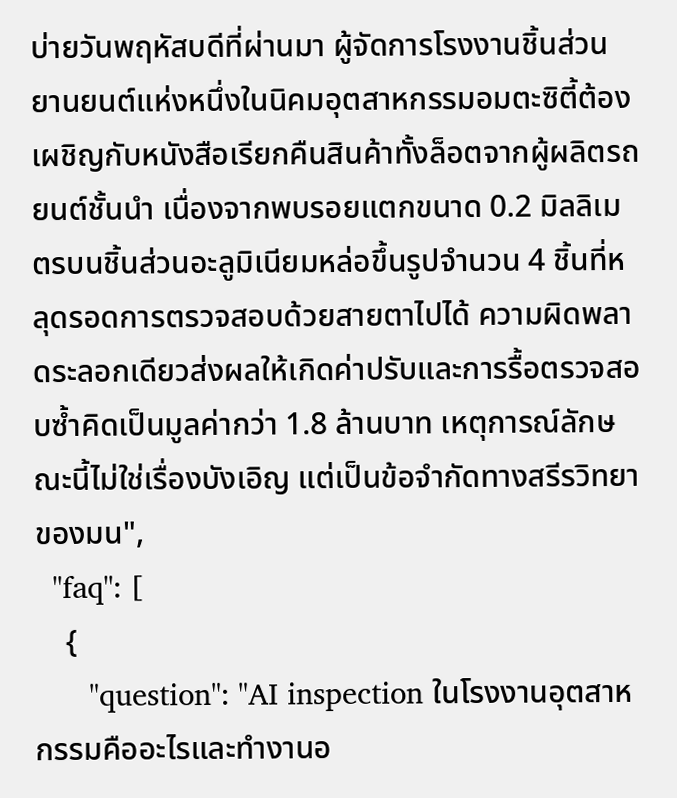บ่ายวันพฤหัสบดีที่ผ่านมา ผู้จัดการโรงงานชิ้นส่วนยานยนต์แห่งหนึ่งในนิคมอุตสาหกรรมอมตะซิตี้ต้องเผชิญกับหนังสือเรียกคืนสินค้าทั้งล็อตจากผู้ผลิตรถยนต์ชั้นนำ เนื่องจากพบรอยแตกขนาด 0.2 มิลลิเมตรบนชิ้นส่วนอะลูมิเนียมหล่อขึ้นรูปจำนวน 4 ชิ้นที่หลุดรอดการตรวจสอบด้วยสายตาไปได้ ความผิดพลาดระลอกเดียวส่งผลให้เกิดค่าปรับและการรื้อตรวจสอบซ้ำคิดเป็นมูลค่ากว่า 1.8 ล้านบาท เหตุการณ์ลักษณะนี้ไม่ใช่เรื่องบังเอิญ แต่เป็นข้อจำกัดทางสรีรวิทยาของมน",
  "faq": [
    {
      "question": "AI inspection ในโรงงานอุตสาหกรรมคืออะไรและทำงานอ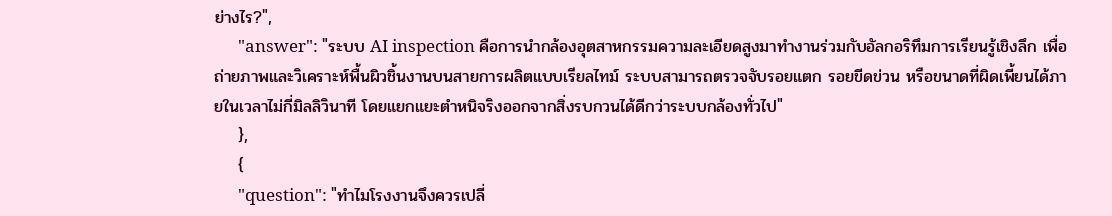ย่างไร?",
      "answer": "ระบบ AI inspection คือการนำกล้องอุตสาหกรรมความละเอียดสูงมาทำงานร่วมกับอัลกอริทึมการเรียนรู้เชิงลึก เพื่อถ่ายภาพและวิเคราะห์พื้นผิวชิ้นงานบนสายการผลิตแบบเรียลไทม์ ระบบสามารถตรวจจับรอยแตก รอยขีดข่วน หรือขนาดที่ผิดเพี้ยนได้ภายในเวลาไม่กี่มิลลิวินาที โดยแยกแยะตำหนิจริงออกจากสิ่งรบกวนได้ดีกว่าระบบกล้องทั่วไป"
    },
    {
      "question": "ทำไมโรงงานจึงควรเปลี่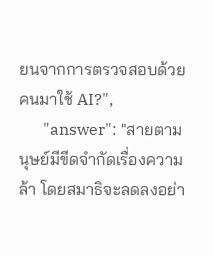ยนจากการตรวจสอบด้วยคนมาใช้ AI?",
      "answer": "สายตามนุษย์มีขีดจำกัดเรื่องความล้า โดยสมาธิจะลดลงอย่า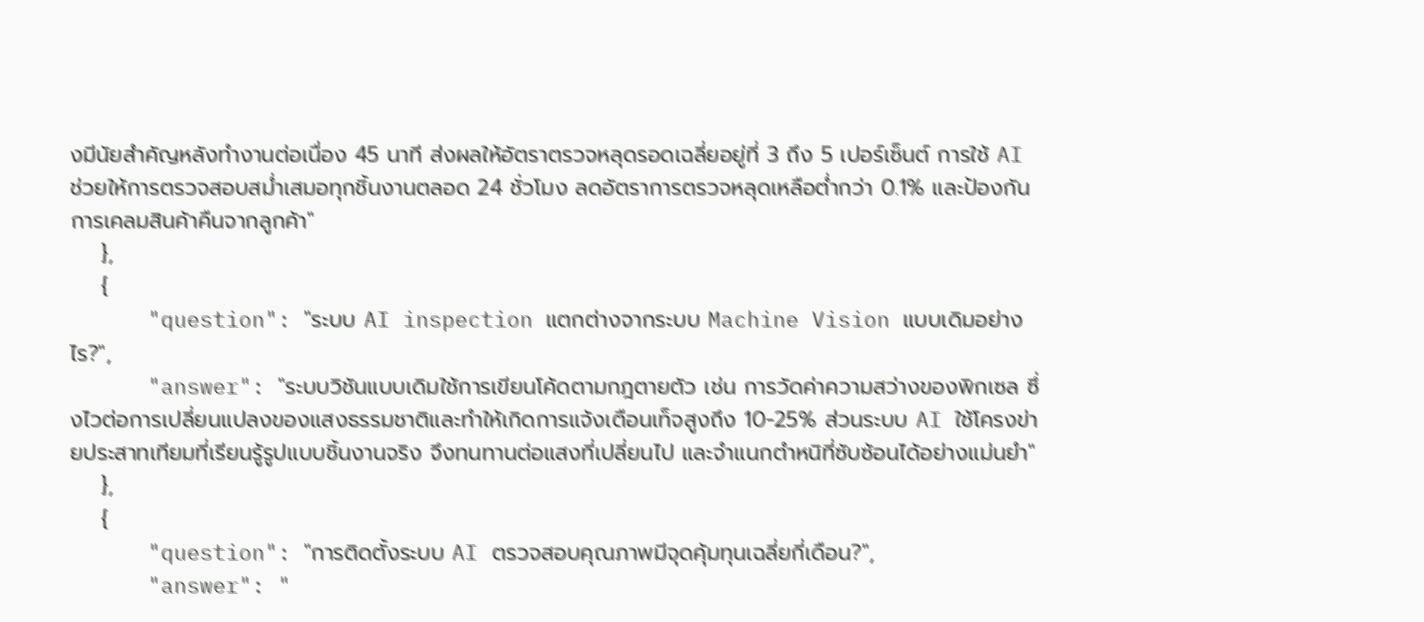งมีนัยสำคัญหลังทำงานต่อเนื่อง 45 นาที ส่งผลให้อัตราตรวจหลุดรอดเฉลี่ยอยู่ที่ 3 ถึง 5 เปอร์เซ็นต์ การใช้ AI ช่วยให้การตรวจสอบสม่ำเสมอทุกชิ้นงานตลอด 24 ชั่วโมง ลดอัตราการตรวจหลุดเหลือต่ำกว่า 0.1% และป้องกันการเคลมสินค้าคืนจากลูกค้า"
    },
    {
      "question": "ระบบ AI inspection แตกต่างจากระบบ Machine Vision แบบเดิมอย่างไร?",
      "answer": "ระบบวิชันแบบเดิมใช้การเขียนโค้ดตามกฎตายตัว เช่น การวัดค่าความสว่างของพิกเซล ซึ่งไวต่อการเปลี่ยนแปลงของแสงธรรมชาติและทำให้เกิดการแจ้งเตือนเท็จสูงถึง 10-25% ส่วนระบบ AI ใช้โครงข่ายประสาทเทียมที่เรียนรู้รูปแบบชิ้นงานจริง จึงทนทานต่อแสงที่เปลี่ยนไป และจำแนกตำหนิที่ซับซ้อนได้อย่างแม่นยำ"
    },
    {
      "question": "การติดตั้งระบบ AI ตรวจสอบคุณภาพมีจุดคุ้มทุนเฉลี่ยกี่เดือน?",
      "answer": "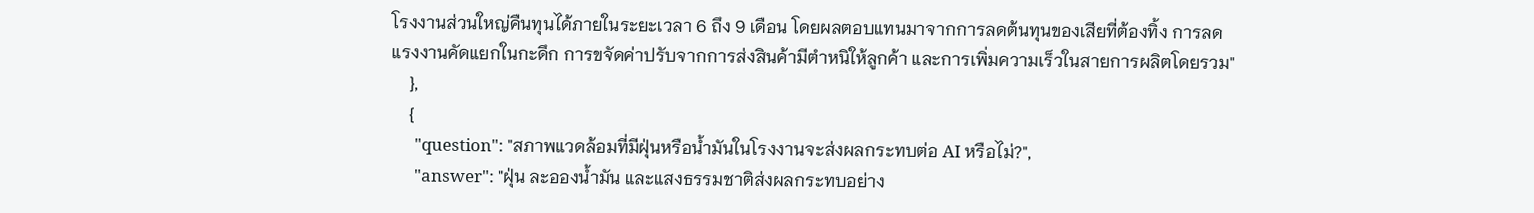โรงงานส่วนใหญ่คืนทุนได้ภายในระยะเวลา 6 ถึง 9 เดือน โดยผลตอบแทนมาจากการลดต้นทุนของเสียที่ต้องทิ้ง การลดแรงงานคัดแยกในกะดึก การขจัดค่าปรับจากการส่งสินค้ามีตำหนิให้ลูกค้า และการเพิ่มความเร็วในสายการผลิตโดยรวม"
    },
    {
      "question": "สภาพแวดล้อมที่มีฝุ่นหรือน้ำมันในโรงงานจะส่งผลกระทบต่อ AI หรือไม่?",
      "answer": "ฝุ่น ละอองน้ำมัน และแสงธรรมชาติส่งผลกระทบอย่าง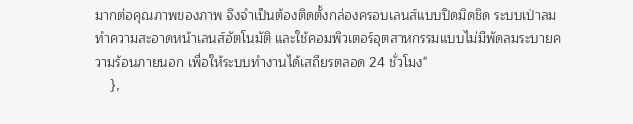มากต่อคุณภาพของภาพ จึงจำเป็นต้องติดตั้งกล่องครอบเลนส์แบบปิดมิดชิด ระบบเป่าลมทำความสะอาดหน้าเลนส์อัตโนมัติ และใช้คอมพิวเตอร์อุตสาหกรรมแบบไม่มีพัดลมระบายความร้อนภายนอก เพื่อให้ระบบทำงานได้เสถียรตลอด 24 ชั่วโมง"
    },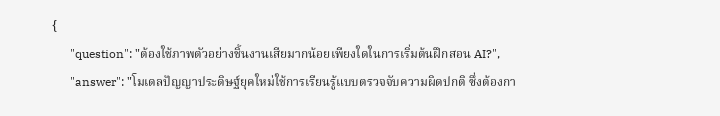{
      "question": "ต้องใช้ภาพตัวอย่างชิ้นงานเสียมากน้อยเพียงใดในการเริ่มต้นฝึกสอน AI?",
      "answer": "โมเดลปัญญาประดิษฐ์ยุคใหม่ใช้การเรียนรู้แบบตรวจจับความผิดปกติ ซึ่งต้องกา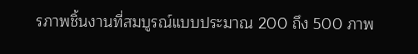รภาพชิ้นงานที่สมบูรณ์แบบประมาณ 200 ถึง 500 ภาพ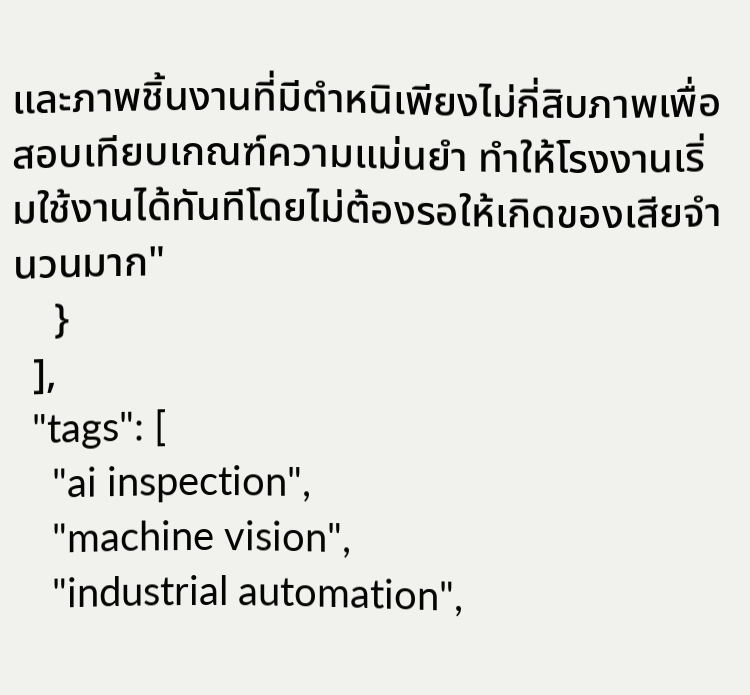และภาพชิ้นงานที่มีตำหนิเพียงไม่กี่สิบภาพเพื่อสอบเทียบเกณฑ์ความแม่นยำ ทำให้โรงงานเริ่มใช้งานได้ทันทีโดยไม่ต้องรอให้เกิดของเสียจำนวนมาก"
    }
  ],
  "tags": [
    "ai inspection",
    "machine vision",
    "industrial automation",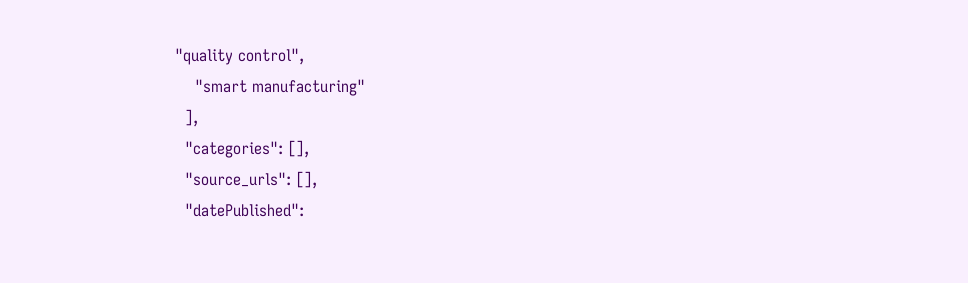"quality control",
    "smart manufacturing"
  ],
  "categories": [],
  "source_urls": [],
  "datePublished":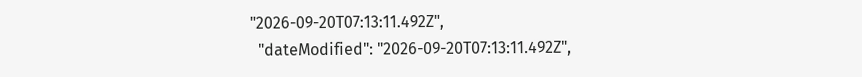"2026-09-20T07:13:11.492Z",
  "dateModified": "2026-09-20T07:13:11.492Z",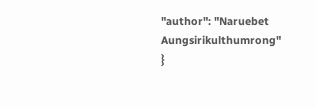"author": "Naruebet Aungsirikulthumrong"
}